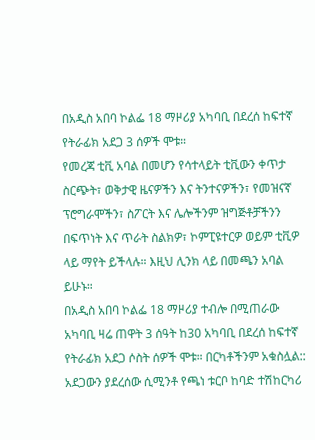በአዲስ አበባ ኮልፌ 18 ማዞሪያ አካባቢ በደረሰ ከፍተኛ የትራፊክ አደጋ 3 ሰዎች ሞቱ።
የመረጃ ቲቪ አባል በመሆን የሳተላይት ቲቪውን ቀጥታ ስርጭት፣ ወቅታዊ ዜናዎችን እና ትንተናዎችን፣ የመዝናኛ ፕሮግራሞችን፣ ስፖርት እና ሌሎችንም ዝግጅቶቻችንን በፍጥነት እና ጥራት ስልክዎ፣ ኮምፒዩተርዎ ወይም ቲቪዎ ላይ ማየት ይችላሉ። እዚህ ሊንክ ላይ በመጫን አባል ይሁኑ።
በአዲስ አበባ ኮልፌ 18 ማዞሪያ ተብሎ በሚጠራው አካባቢ ዛሬ ጠዋት 3 ሰዓት ከ30 አካባቢ በደረሰ ከፍተኛ የትራፊክ አደጋ ሶስት ሰዎች ሞቱ። በርካቶችንም አቁስሏል::
አደጋውን ያደረሰው ሲሚንቶ የጫነ ቱርቦ ከባድ ተሽከርካሪ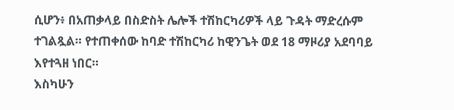ሲሆን፥ በአጠቃላይ በስድስት ሌሎች ተሽከርካሪዎች ላይ ጉዳት ማድረሱም ተገልጿል። የተጠቀሰው ከባድ ተሽከርካሪ ከዊንጌት ወደ 18 ማዞሪያ አደባባይ እየተጓዘ ነበር።
እስካሁን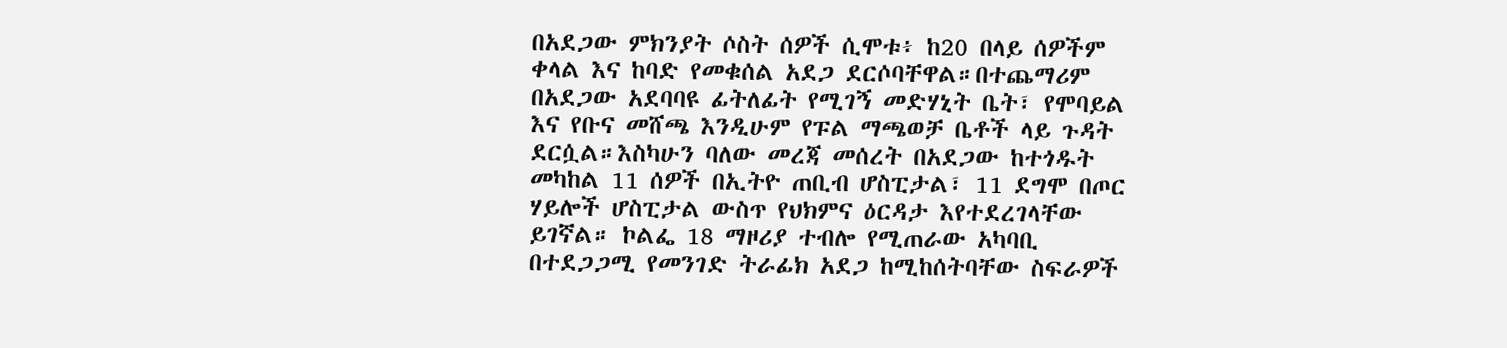በአደጋው ምክንያት ሶስት ሰዎች ሲሞቱ፥ ከ20 በላይ ሰዎችም ቀላል እና ከባድ የመቁሰል አደጋ ደርሶባቸዋል።በተጨማሪም በአደጋው አደባባዩ ፊትለፊት የሚገኝ መድሃኒት ቤት፣ የሞባይል እና የቡና መሸጫ እንዲሁም የፑል ማጫወቻ ቤቶች ላይ ጉዳት ደርሷል።እስካሁን ባለው መረጃ መሰረት በአደጋው ከተጎዱት መካከል 11 ሰዎች በኢትዮ ጠቢብ ሆስፒታል፣ 11 ደግሞ በጦር ሃይሎች ሆስፒታል ውስጥ የህክምና ዕርዳታ እየተደረገላቸው ይገኛል። ኮልፌ 18 ማዞሪያ ተብሎ የሚጠራው አካባቢ በተደጋጋሚ የመንገድ ትራፊክ አደጋ ከሚከሰትባቸው ስፍራዎች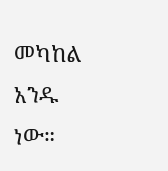መካከል አንዱ ነው።